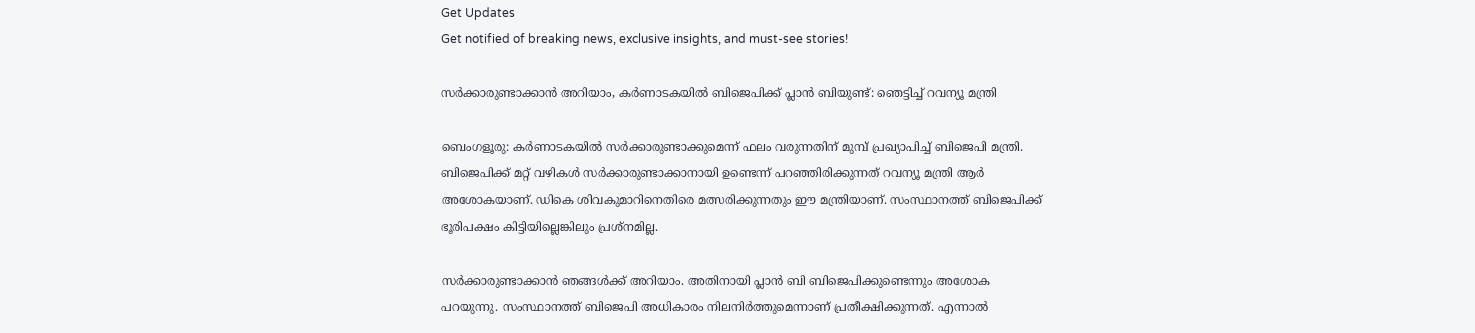Get Updates
Get notified of breaking news, exclusive insights, and must-see stories!

സര്‍ക്കാരുണ്ടാക്കാന്‍ അറിയാം, കര്‍ണാടകയില്‍ ബിജെപിക്ക് പ്ലാന്‍ ബിയുണ്ട്: ഞെട്ടിച്ച് റവന്യൂ മന്ത്രി

ബെംഗളൂരു: കര്‍ണാടകയില്‍ സര്‍ക്കാരുണ്ടാക്കുമെന്ന് ഫലം വരുന്നതിന് മുമ്പ് പ്രഖ്യാപിച്ച് ബിജെപി മന്ത്രി. ബിജെപിക്ക് മറ്റ് വഴികള്‍ സര്‍ക്കാരുണ്ടാക്കാനായി ഉണ്ടെന്ന് പറഞ്ഞിരിക്കുന്നത് റവന്യൂ മന്ത്രി ആര്‍ അശോകയാണ്. ഡികെ ശിവകുമാറിനെതിരെ മത്സരിക്കുന്നതും ഈ മന്ത്രിയാണ്. സംസ്ഥാനത്ത് ബിജെപിക്ക് ഭൂരിപക്ഷം കിട്ടിയില്ലെങ്കിലും പ്രശ്‌നമില്ല.

സര്‍ക്കാരുണ്ടാക്കാന്‍ ഞങ്ങള്‍ക്ക് അറിയാം. അതിനായി പ്ലാന്‍ ബി ബിജെപിക്കുണ്ടെന്നും അശോക പറയുന്നു. സംസ്ഥാനത്ത് ബിജെപി അധികാരം നിലനിര്‍ത്തുമെന്നാണ് പ്രതീക്ഷിക്കുന്നത്. എന്നാല്‍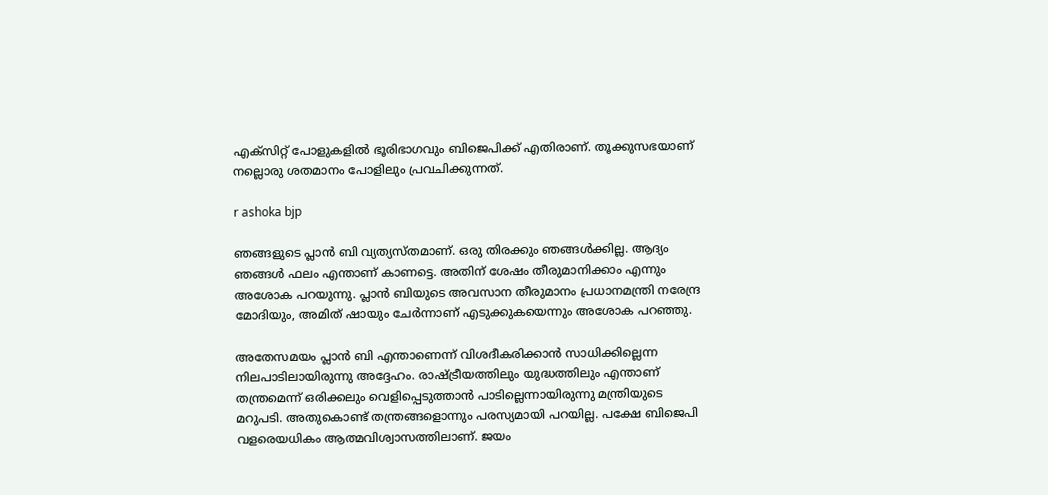എക്‌സിറ്റ് പോളുകളില്‍ ഭൂരിഭാഗവും ബിജെപിക്ക് എതിരാണ്. തൂക്കുസഭയാണ് നല്ലൊരു ശതമാനം പോളിലും പ്രവചിക്കുന്നത്.

r ashoka bjp

ഞങ്ങളുടെ പ്ലാന്‍ ബി വ്യത്യസ്തമാണ്. ഒരു തിരക്കും ഞങ്ങള്‍ക്കില്ല. ആദ്യം ഞങ്ങള്‍ ഫലം എന്താണ് കാണട്ടെ. അതിന് ശേഷം തീരുമാനിക്കാം എന്നും അശോക പറയുന്നു. പ്ലാന്‍ ബിയുടെ അവസാന തീരുമാനം പ്രധാനമന്ത്രി നരേന്ദ്ര മോദിയും, അമിത് ഷായും ചേര്‍ന്നാണ് എടുക്കുകയെന്നും അശോക പറഞ്ഞു.

അതേസമയം പ്ലാന്‍ ബി എന്താണെന്ന് വിശദീകരിക്കാന്‍ സാധിക്കില്ലെന്ന നിലപാടിലായിരുന്നു അദ്ദേഹം. രാഷ്ട്രീയത്തിലും യുദ്ധത്തിലും എന്താണ് തന്ത്രമെന്ന് ഒരിക്കലും വെളിപ്പെടുത്താന്‍ പാടില്ലെന്നായിരുന്നു മന്ത്രിയുടെ മറുപടി. അതുകൊണ്ട് തന്ത്രങ്ങളൊന്നും പരസ്യമായി പറയില്ല. പക്ഷേ ബിജെപി വളരെയധികം ആത്മവിശ്വാസത്തിലാണ്. ജയം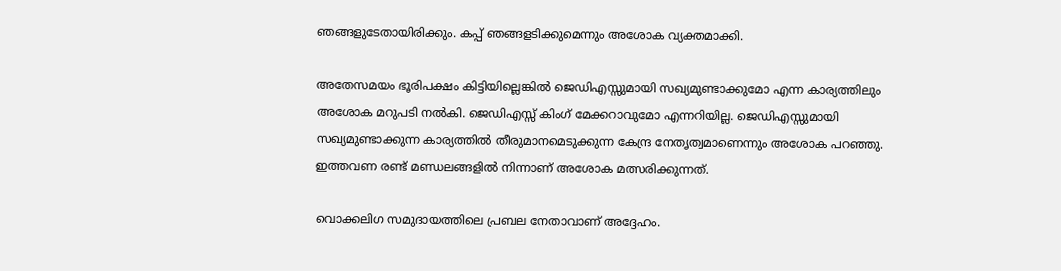ഞങ്ങളുടേതായിരിക്കും. കപ്പ് ഞങ്ങളടിക്കുമെന്നും അശോക വ്യക്തമാക്കി.

അതേസമയം ഭൂരിപക്ഷം കിട്ടിയില്ലെങ്കില്‍ ജെഡിഎസ്സുമായി സഖ്യമുണ്ടാക്കുമോ എന്ന കാര്യത്തിലും അശോക മറുപടി നല്‍കി. ജെഡിഎസ്സ് കിംഗ് മേക്കറാവുമോ എന്നറിയില്ല. ജെഡിഎസ്സുമായി സഖ്യമുണ്ടാക്കുന്ന കാര്യത്തില്‍ തീരുമാനമെടുക്കുന്ന കേന്ദ്ര നേതൃത്വമാണെന്നും അശോക പറഞ്ഞു. ഇത്തവണ രണ്ട് മണ്ഡലങ്ങളില്‍ നിന്നാണ് അശോക മത്സരിക്കുന്നത്.

വൊക്കലിഗ സമുദായത്തിലെ പ്രബല നേതാവാണ് അദ്ദേഹം.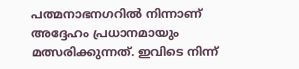പത്മനാഭനഗറില്‍ നിന്നാണ് അദ്ദേഹം പ്രധാനമായും മത്സരിക്കുന്നത്. ഇവിടെ നിന്ന്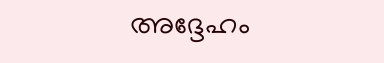അദ്ദേഹം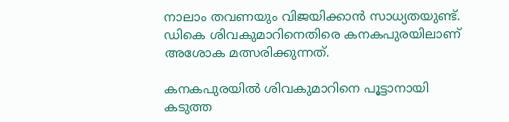നാലാം തവണയും വിജയിക്കാന്‍ സാധ്യതയുണ്ട്. ഡികെ ശിവകുമാറിനെതിരെ കനകപുരയിലാണ് അശോക മത്സരിക്കുന്നത്.

കനകപുരയില്‍ ശിവകുമാറിനെ പൂട്ടാനായി കടുത്ത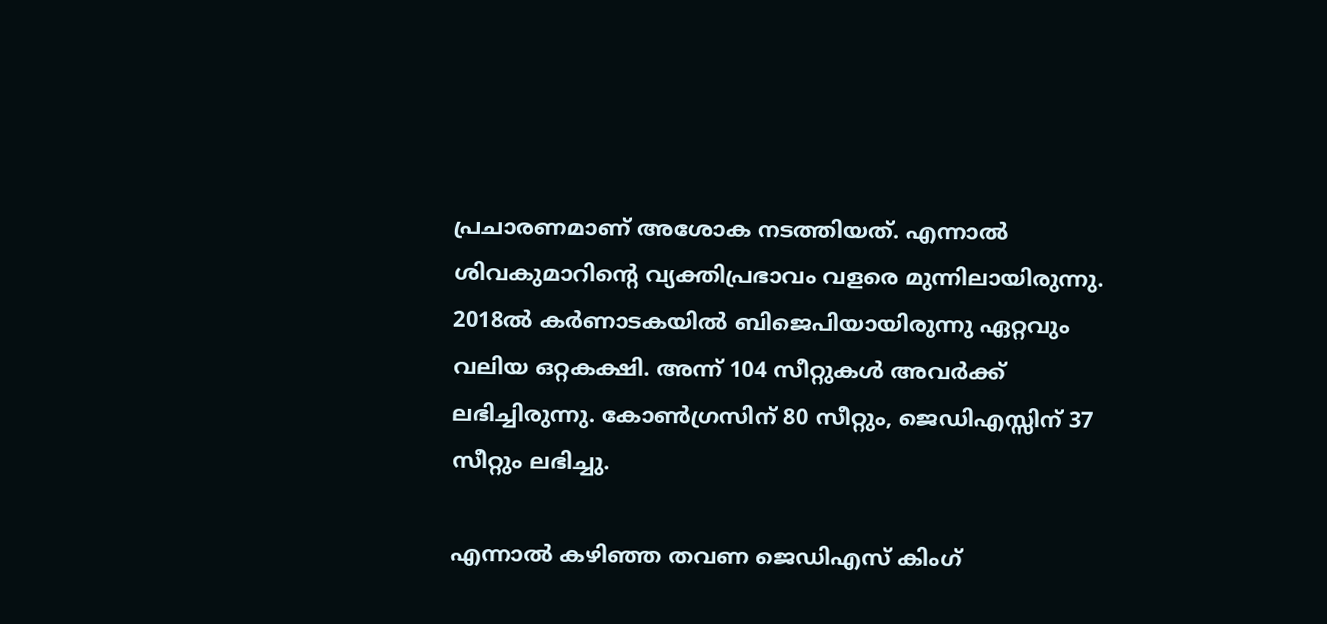പ്രചാരണമാണ് അശോക നടത്തിയത്. എന്നാല്‍ ശിവകുമാറിന്റെ വ്യക്തിപ്രഭാവം വളരെ മുന്നിലായിരുന്നു. 2018ല്‍ കര്‍ണാടകയില്‍ ബിജെപിയായിരുന്നു ഏറ്റവും വലിയ ഒറ്റകക്ഷി. അന്ന് 104 സീറ്റുകള്‍ അവര്‍ക്ക് ലഭിച്ചിരുന്നു. കോണ്‍ഗ്രസിന് 80 സീറ്റും, ജെഡിഎസ്സിന് 37 സീറ്റും ലഭിച്ചു.

എന്നാല്‍ കഴിഞ്ഞ തവണ ജെഡിഎസ് കിംഗ്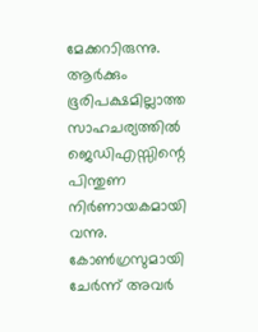മേക്കറാിരുന്നു. ആര്‍ക്കും ഭൂരിപക്ഷമില്ലാത്ത സാഹചര്യത്തില്‍ ജെഡിഎസ്സിന്റെ പിന്തുണ നിര്‍ണായകമായി വന്നു. കോണ്‍ഗ്രസുമായി ചേര്‍ന്ന് അവര്‍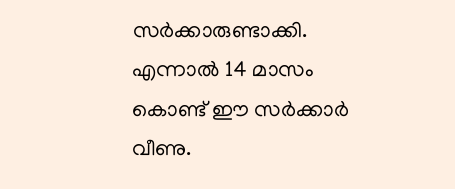സര്‍ക്കാരുണ്ടാക്കി. എന്നാല്‍ 14 മാസം കൊണ്ട് ഈ സര്‍ക്കാര്‍ വീണു.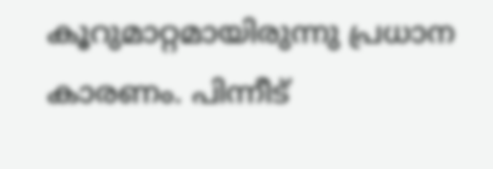കൂറുമാറ്റമായിരുന്നു പ്രധാന കാരണം. പിന്നീട്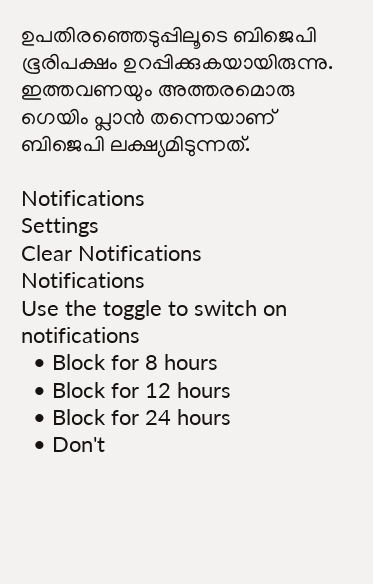ഉപതിരഞ്ഞെടുപ്പിലൂടെ ബിജെപി ഭൂരിപക്ഷം ഉറപ്പിക്കുകയായിരുന്നു. ഇത്തവണയും അത്തരമൊരു ഗെയിം പ്ലാന്‍ തന്നെയാണ് ബിജെപി ലക്ഷ്യമിടുന്നത്.

Notifications
Settings
Clear Notifications
Notifications
Use the toggle to switch on notifications
  • Block for 8 hours
  • Block for 12 hours
  • Block for 24 hours
  • Don't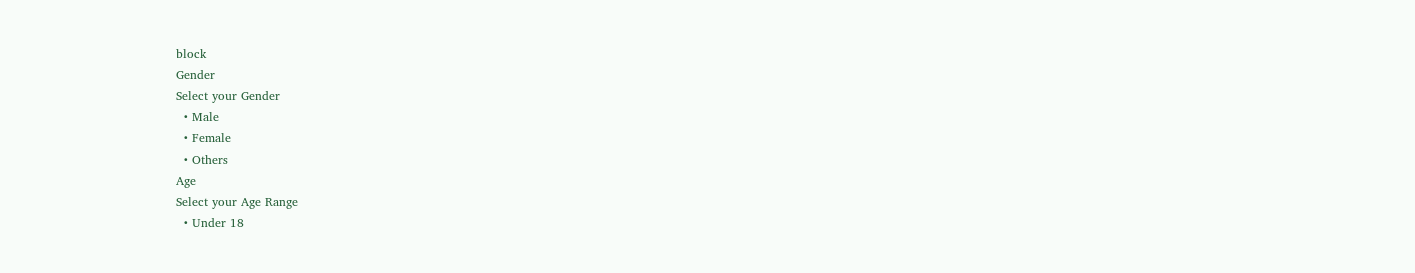block
Gender
Select your Gender
  • Male
  • Female
  • Others
Age
Select your Age Range
  • Under 18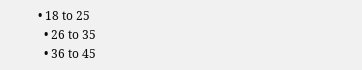• 18 to 25
  • 26 to 35
  • 36 to 45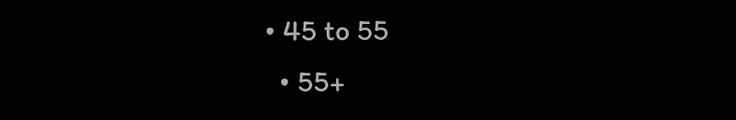• 45 to 55
  • 55+